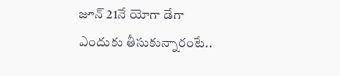జూన్ 21నే యోగా డేగా ఎందుకు తీసుకున్నారంటే..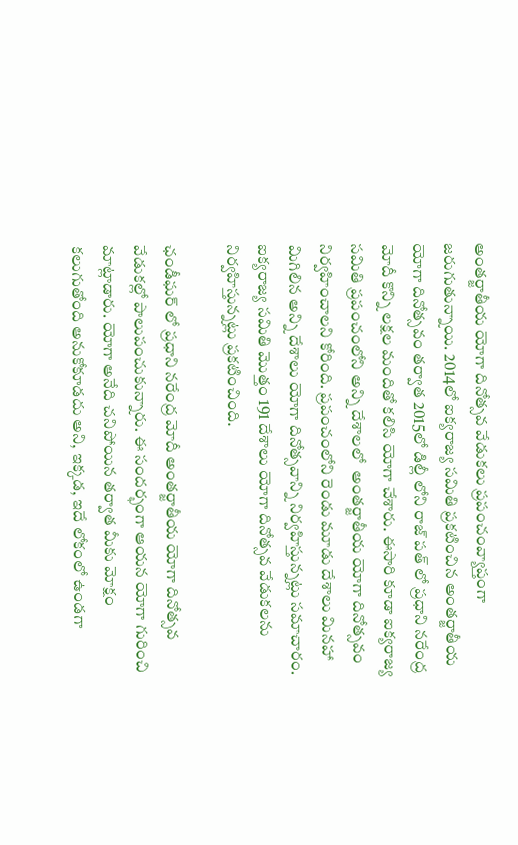అంతర్జాతీయ యోగా దినోత్సవ వేడుకలు ప్రపంచంవ్యాప్తంగా జరుగుతున్నాయి. 2014లో ఐక్యరాజ్య సమితి ప్రకటించిన అంతర్జాతీయ యోగా దినోత్సవం తర్వాత 2015లో డిల్లీ లోని రాజ్ పత్ లో ప్రధాని నరేంద్ర మోదీ కొన్ని లక్షల మందితో కలిసి యోగా చేశారు. ఈసారి కూడా ఐక్యరాజ్య సమితి ప్రపంచంలోని అన్ని దేశాలలో  అంతర్జాతీయ యోగా దినోత్సవం నిర్వహించాలని కోరింది. ప్రపంచంలోని రెండు మూడు దేశాలు మినహా మిగిలిన అన్ని దేశాలు యోగా దినోత్సవాన్ని నిర్వహిస్తున్నట్లు సమాచారం. ఐక్యరాజ్య సమితి మొత్తం 191 దేశాలు యోగా దినోత్సవ వేడుకలను నిర్వహిస్తున్నట్లు ప్రకటించింది.

ఛండీఘర్ లో ప్రధాని నరేంద్ర మోదీ అంతర్జాతీయ యోగా దినోత్సవ వేడుకల్లో పాలుపంచుకున్నారు. ఈ సందర్భంగా ఆయన యోగా గురించి మాట్లాడారు. యోగా అనేది చనిపోయిన తర్వాత మీకు మోక్షం కలుగుతోంది అనుకోకూడదు అని, ఇక్కడ, ఇదే లోకంలో ఉండగా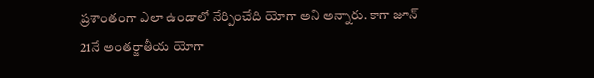ప్రశాంతంగా ఎలా ఉండాలో నేర్పించేది యోగా అని అన్నారు. కాగా జూన్ 21నే అంతర్జాతీయ యోగా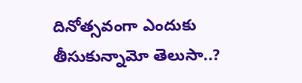దినోత్సవంగా ఎందుకు తీసుకున్నామో తెలుసా..?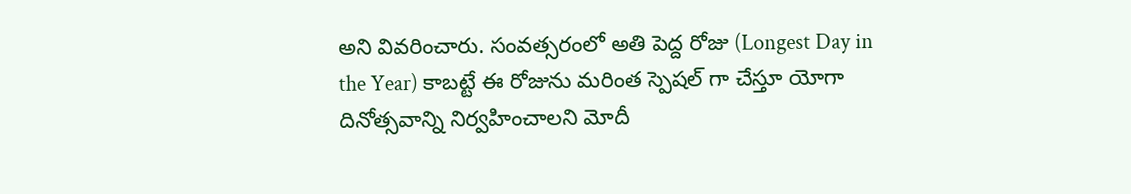అని వివరించారు. సంవత్సరంలో అతి పెద్ద రోజు (Longest Day in the Year) కాబట్టే ఈ రోజును మరింత స్పెషల్ గా చేస్తూ యోగా దినోత్సవాన్ని నిర్వహించాలని మోదీ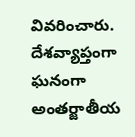వివరించారు. దేశవ్యాప్తంగా ఘనంగా అంతర్జాతీయ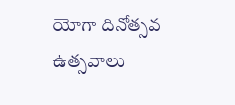యోగా దినోత్సవ ఉత్సవాలు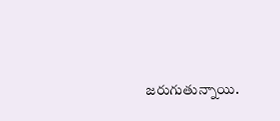జరుగుతున్నాయి.